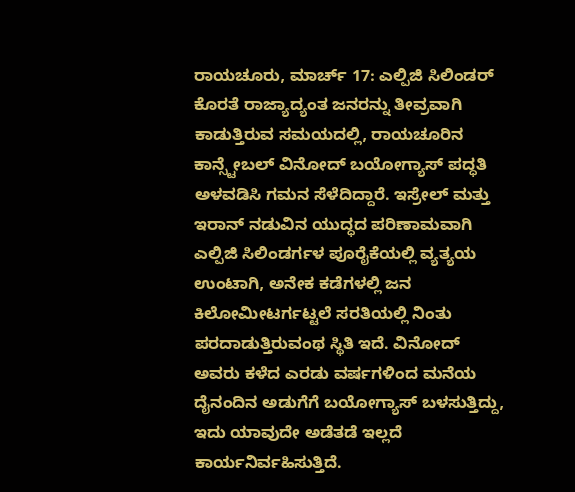ರಾಯಚೂರು, ಮಾರ್ಚ್ 17: ಎಲ್ಪಿಜಿ ಸಿಲಿಂಡರ್ ಕೊರತೆ ರಾಜ್ಯಾದ್ಯಂತ ಜನರನ್ನು ತೀವ್ರವಾಗಿ ಕಾಡುತ್ತಿರುವ ಸಮಯದಲ್ಲಿ, ರಾಯಚೂರಿನ ಕಾನ್ಸ್ಟೇಬಲ್ ವಿನೋದ್ ಬಯೋಗ್ಯಾಸ್ ಪದ್ಧತಿ ಅಳವಡಿಸಿ ಗಮನ ಸೆಳೆದಿದ್ದಾರೆ. ಇಸ್ರೇಲ್ ಮತ್ತು ಇರಾನ್ ನಡುವಿನ ಯುದ್ಧದ ಪರಿಣಾಮವಾಗಿ ಎಲ್ಪಿಜಿ ಸಿಲಿಂಡರ್ಗಳ ಪೂರೈಕೆಯಲ್ಲಿ ವ್ಯತ್ಯಯ ಉಂಟಾಗಿ, ಅನೇಕ ಕಡೆಗಳಲ್ಲಿ ಜನ ಕಿಲೋಮೀಟರ್ಗಟ್ಟಲೆ ಸರತಿಯಲ್ಲಿ ನಿಂತು ಪರದಾಡುತ್ತಿರುವಂಥ ಸ್ಥಿತಿ ಇದೆ. ವಿನೋದ್ ಅವರು ಕಳೆದ ಎರಡು ವರ್ಷಗಳಿಂದ ಮನೆಯ ದೈನಂದಿನ ಅಡುಗೆಗೆ ಬಯೋಗ್ಯಾಸ್ ಬಳಸುತ್ತಿದ್ದು, ಇದು ಯಾವುದೇ ಅಡೆತಡೆ ಇಲ್ಲದೆ ಕಾರ್ಯನಿರ್ವಹಿಸುತ್ತಿದೆ.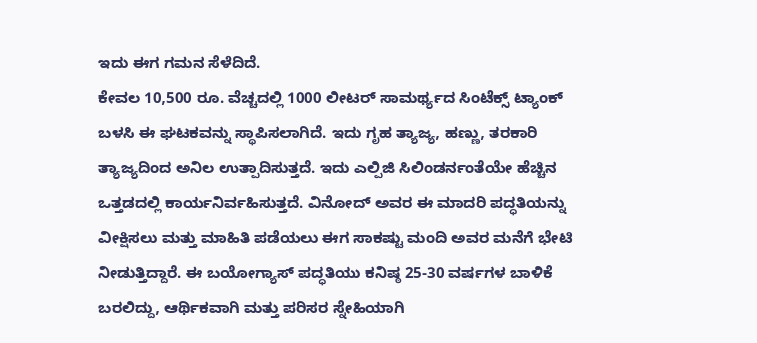ಇದು ಈಗ ಗಮನ ಸೆಳೆದಿದೆ.
ಕೇವಲ 10,500 ರೂ. ವೆಚ್ಚದಲ್ಲಿ 1000 ಲೀಟರ್ ಸಾಮರ್ಥ್ಯದ ಸಿಂಟೆಕ್ಸ್ ಟ್ಯಾಂಕ್ ಬಳಸಿ ಈ ಘಟಕವನ್ನು ಸ್ಥಾಪಿಸಲಾಗಿದೆ. ಇದು ಗೃಹ ತ್ಯಾಜ್ಯ, ಹಣ್ಣು, ತರಕಾರಿ ತ್ಯಾಜ್ಯದಿಂದ ಅನಿಲ ಉತ್ಪಾದಿಸುತ್ತದೆ. ಇದು ಎಲ್ಪಿಜಿ ಸಿಲಿಂಡರ್ನಂತೆಯೇ ಹೆಚ್ಚಿನ ಒತ್ತಡದಲ್ಲಿ ಕಾರ್ಯನಿರ್ವಹಿಸುತ್ತದೆ. ವಿನೋದ್ ಅವರ ಈ ಮಾದರಿ ಪದ್ಧತಿಯನ್ನು ವೀಕ್ಷಿಸಲು ಮತ್ತು ಮಾಹಿತಿ ಪಡೆಯಲು ಈಗ ಸಾಕಷ್ಟು ಮಂದಿ ಅವರ ಮನೆಗೆ ಭೇಟಿ ನೀಡುತ್ತಿದ್ದಾರೆ. ಈ ಬಯೋಗ್ಯಾಸ್ ಪದ್ಧತಿಯು ಕನಿಷ್ಠ 25-30 ವರ್ಷಗಳ ಬಾಳಿಕೆ ಬರಲಿದ್ದು, ಆರ್ಥಿಕವಾಗಿ ಮತ್ತು ಪರಿಸರ ಸ್ನೇಹಿಯಾಗಿ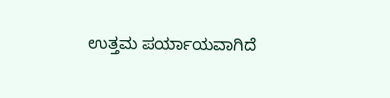ಉತ್ತಮ ಪರ್ಯಾಯವಾಗಿದೆ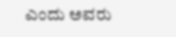ಎಂದು ಅವರು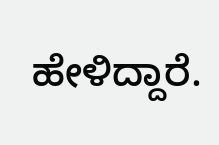ಹೇಳಿದ್ದಾರೆ.